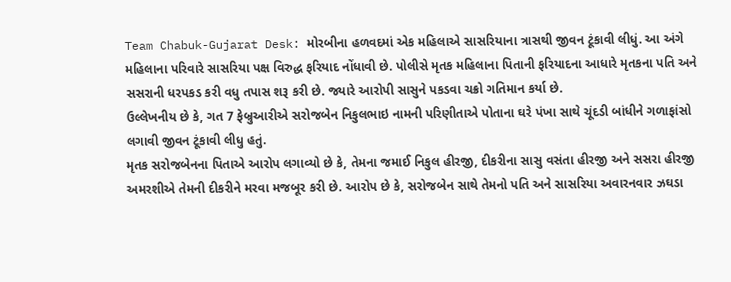Team Chabuk-Gujarat Desk: મોરબીના હળવદમાં એક મહિલાએ સાસરિયાના ત્રાસથી જીવન ટૂંકાવી લીધું. આ અંગે મહિલાના પરિવારે સાસરિયા પક્ષ વિરુદ્ધ ફરિયાદ નોંધાવી છે. પોલીસે મૃતક મહિલાના પિતાની ફરિયાદના આધારે મૃતકના પતિ અને સસરાની ધરપકડ કરી વધુ તપાસ શરૂ કરી છે. જ્યારે આરોપી સાસુને પકડવા ચક્રો ગતિમાન કર્યા છે.
ઉલ્લેખનીય છે કે, ગત 7 ફેબ્રુઆરીએ સરોજબેન નિકુલભાઇ નામની પરિણીતાએ પોતાના ઘરે પંખા સાથે ચૂંદડી બાંધીને ગળાફાંસો લગાવી જીવન ટૂંકાવી લીધુ હતું.
મૃતક સરોજબેનના પિતાએ આરોપ લગાવ્યો છે કે, તેમના જમાઈ નિકુલ હીરજી, દીકરીના સાસુ વસંતા હીરજી અને સસરા હીરજી અમરશીએ તેમની દીકરીને મરવા મજબૂર કરી છે. આરોપ છે કે, સરોજબેન સાથે તેમનો પતિ અને સાસરિયા અવારનવાર ઝઘડા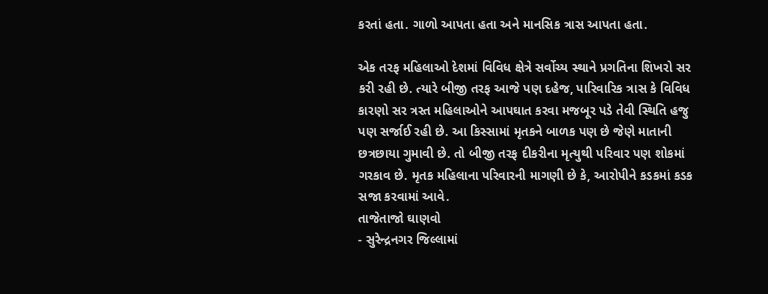કરતાં હતા. ગાળો આપતા હતા અને માનસિક ત્રાસ આપતા હતા.

એક તરફ મહિલાઓ દેશમાં વિવિધ ક્ષેત્રે સર્વોચ્ય સ્થાને પ્રગતિના શિખરો સર કરી રહી છે. ત્યારે બીજી તરફ આજે પણ દહેજ, પારિવારિક ત્રાસ કે વિવિધ કારણો સર ત્રસ્ત મહિલાઓને આપઘાત કરવા મજબૂર પડે તેવી સ્થિતિ હજુ પણ સર્જાઈ રહી છે. આ કિસ્સામાં મૃતકને બાળક પણ છે જેણે માતાની છત્રછાયા ગુમાવી છે. તો બીજી તરફ દીકરીના મૃત્યુથી પરિવાર પણ શોકમાં ગરકાવ છે. મૃતક મહિલાના પરિવારની માગણી છે કે, આરોપીને કડકમાં કડક સજા કરવામાં આવે.
તાજેતાજો ઘાણવો
- સુરેન્દ્રનગર જિલ્લામાં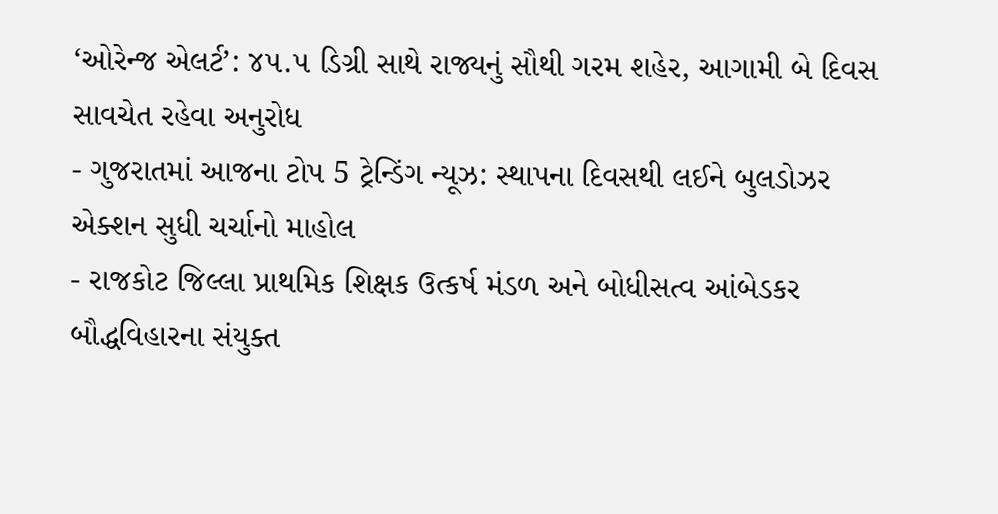‘ઓરેન્જ એલર્ટ’: ૪૫.૫ ડિગ્રી સાથે રાજ્યનું સૌથી ગરમ શહેર, આગામી બે દિવસ સાવચેત રહેવા અનુરોધ
- ગુજરાતમાં આજના ટોપ 5 ટ્રેન્ડિંગ ન્યૂઝ: સ્થાપના દિવસથી લઈને બુલડોઝર એક્શન સુધી ચર્ચાનો માહોલ
- રાજકોટ જિલ્લા પ્રાથમિક શિક્ષક ઉત્કર્ષ મંડળ અને બોધીસત્વ આંબેડકર બૌદ્ધવિહારના સંયુક્ત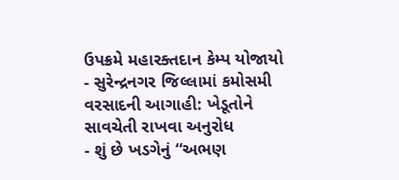ઉપક્રમે મહારક્તદાન કેમ્પ યોજાયો
- સુરેન્દ્રનગર જિલ્લામાં કમોસમી વરસાદની આગાહી: ખેડૂતોને સાવચેતી રાખવા અનુરોધ
- શું છે ખડગેનું “અભણ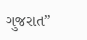ગુજરાત”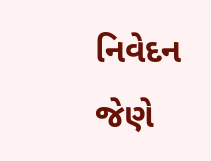નિવેદન જેણે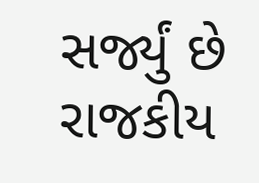સર્જ્યું છે રાજકીય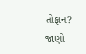તોફાન? જાણો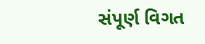સંપૂર્ણ વિગત